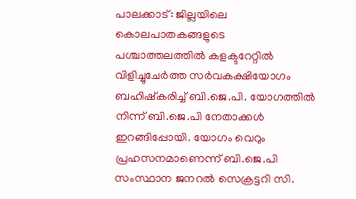പാലക്കാട്: ജില്ലയിലെ കൊലപാതകങ്ങളുടെ പശ്ചാത്തലത്തില്‍ കളക്ടറേറ്റില്‍ വിളിച്ചുചേര്‍ത്ത സര്‍വകക്ഷിയോഗം ബഹിഷ്‌കരിച്ച് ബി.ജെ.പി. യോഗത്തില്‍ നിന്ന് ബി.ജെ.പി നേതാക്കള്‍ ഇറങ്ങിപ്പോയി. യോഗം വെറും പ്രഹസനമാണെന്ന് ബി.ജെ.പി സംസ്ഥാന ജനറല്‍ സെക്രട്ടറി സി.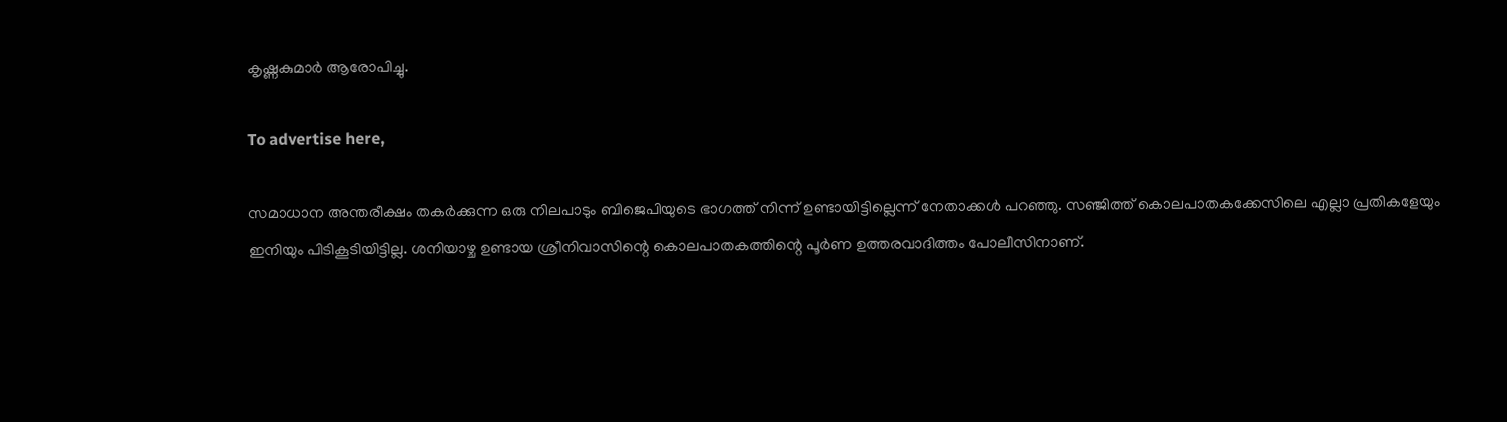കൃഷ്ണകുമാര്‍ ആരോപിച്ചു.

To advertise here,

സമാധാന അന്തരീക്ഷം തകര്‍ക്കുന്ന ഒരു നിലപാടും ബിജെപിയുടെ ഭാഗത്ത് നിന്ന് ഉണ്ടായിട്ടില്ലെന്ന് നേതാക്കള്‍ പറഞ്ഞു. സഞ്ജിത്ത് കൊലപാതകക്കേസിലെ എല്ലാ പ്രതികളേയും ഇനിയും പിടികൂടിയിട്ടില്ല. ശനിയാഴ്ച ഉണ്ടായ ശ്രീനിവാസിന്റെ കൊലപാതകത്തിന്റെ പൂര്‍ണ ഉത്തരവാദിത്തം പോലീസിനാണ്.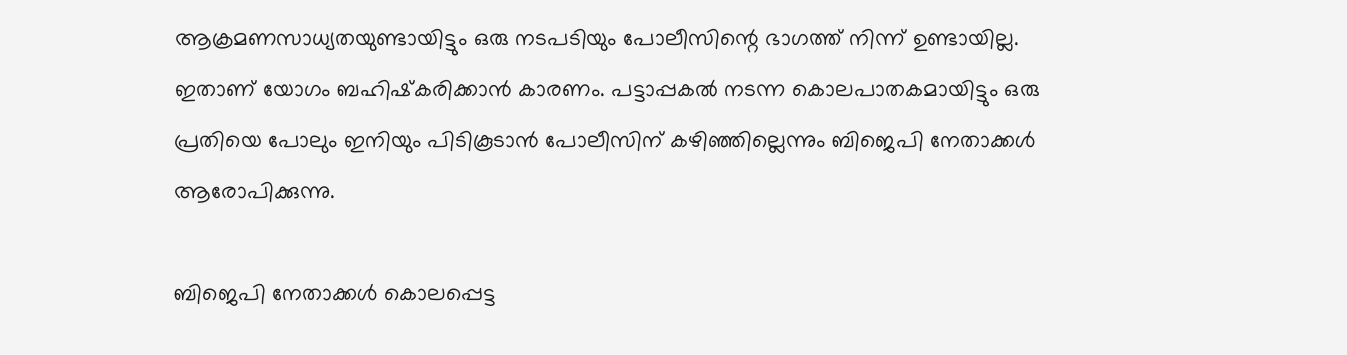ആക്രമണസാധ്യതയുണ്ടായിട്ടും ഒരു നടപടിയും പോലീസിന്റെ ഭാഗത്ത് നിന്ന് ഉണ്ടായില്ല. ഇതാണ് യോഗം ബഹിഷ്‌കരിക്കാന്‍ കാരണം. പട്ടാപ്പകല്‍ നടന്ന കൊലപാതകമായിട്ടും ഒരു പ്രതിയെ പോലും ഇനിയും പിടികൂടാന്‍ പോലീസിന് കഴിഞ്ഞില്ലെന്നും ബിജെപി നേതാക്കള്‍ ആരോപിക്കുന്നു.

ബിജെപി നേതാക്കള്‍ കൊലപ്പെട്ട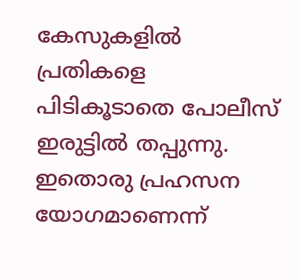കേസുകളില്‍ പ്രതികളെ പിടികൂടാതെ പോലീസ് ഇരുട്ടില്‍ തപ്പുന്നു. ഇതൊരു പ്രഹസന യോഗമാണെന്ന്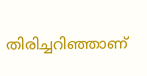തിരിച്ചറിഞ്ഞാണ്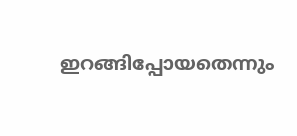ഇറങ്ങിപ്പോയതെന്നും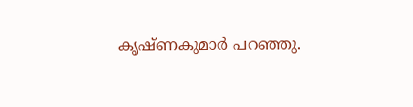കൃഷ്ണകുമാര്‍ പറഞ്ഞു.